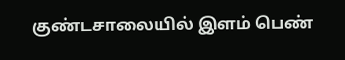குண்டசாலையில் இளம் பெண்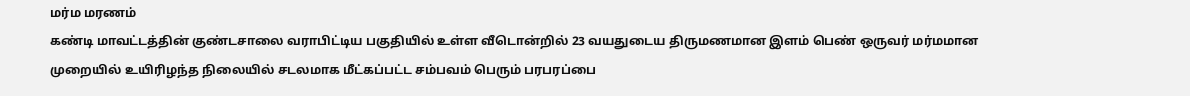மர்ம மரணம்
கண்டி மாவட்டத்தின் குண்டசாலை வராபிட்டிய பகுதியில் உள்ள வீடொன்றில் 23 வயதுடைய திருமணமான இளம் பெண் ஒருவர் மர்மமான முறையில் உயிரிழந்த நிலையில் சடலமாக மீட்கப்பட்ட சம்பவம் பெரும் பரபரப்பை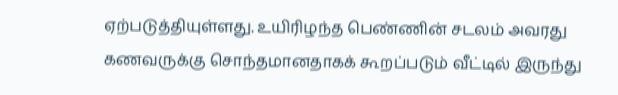ஏற்படுத்தியுள்ளது. உயிரிழந்த பெண்ணின் சடலம் அவரது கணவருக்கு சொந்தமானதாகக் கூறப்படும் வீட்டில் இருந்து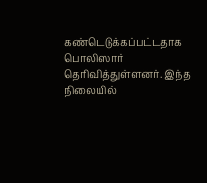கண்டெடுக்கப்பட்டதாக பொலிஸார் தெரிவித்துள்ளனர். இந்த நிலையில்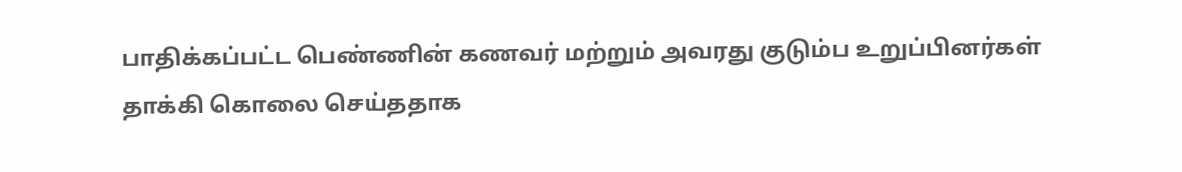பாதிக்கப்பட்ட பெண்ணின் கணவர் மற்றும் அவரது குடும்ப உறுப்பினர்கள் தாக்கி கொலை செய்ததாக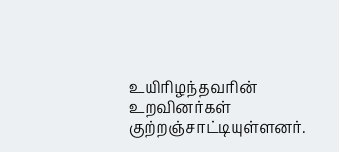உயிரிழந்தவரின் உறவினர்கள் குற்றஞ்சாட்டியுள்ளனர்.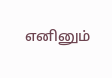எனினும்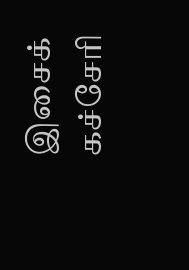இசைக் கச்சேரி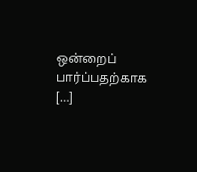ஒன்றைப் பார்ப்பதற்காக […]